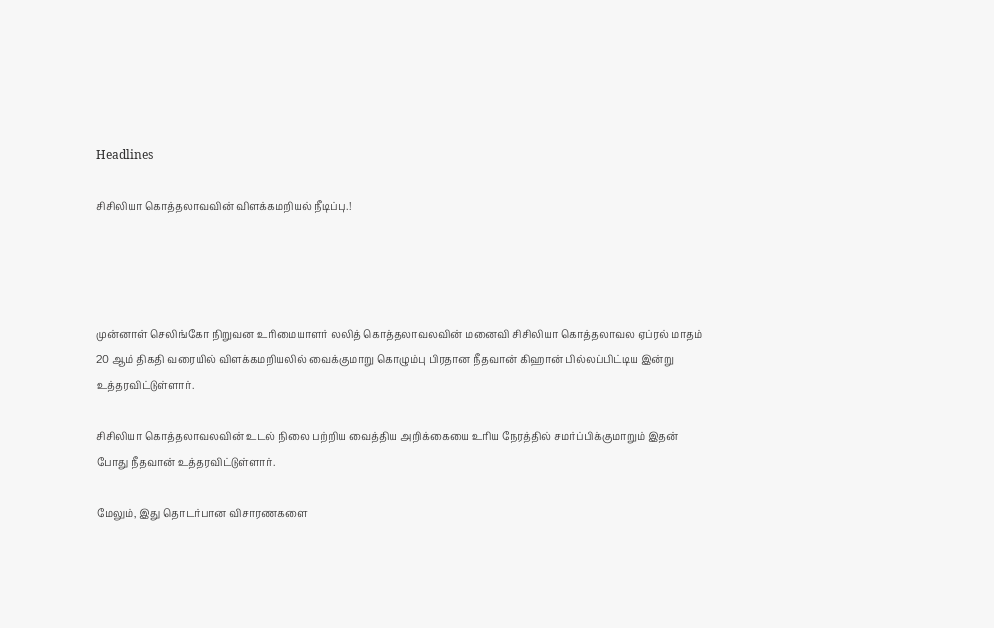Headlines

சிசிலியா கொத்தலாவவின் விளக்கமறியல் நீடிப்பு.!




முன்னாள் செலிங்கோ நிறுவன உரிமையாளர் லலித் கொத்தலாவலவின் மனைவி சிசிலியா கொத்தலாவல ஏப்ரல் மாதம் 20 ஆம் திகதி வரையில் விளக்கமறியலில் வைக்குமாறு கொழும்பு பிரதான நீதவான் கிஹான் பில்லப்பிட்டிய இன்று உத்தரவிட்டுள்ளார்.

சிசிலியா கொத்தலாவலவின் உடல் நிலை பற்றிய வைத்திய அறிக்கையை உரிய நேரத்தில் சமர்ப்பிக்குமாறும் இதன் போது நீதவான் உத்தரவிட்டுள்ளார்.

மேலும், இது தொடர்பான விசாரணகளை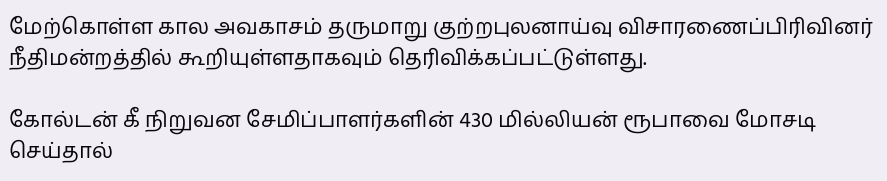மேற்கொள்ள கால அவகாசம் தருமாறு குற்றபுலனாய்வு விசாரணைப்பிரிவினர் நீதிமன்றத்தில் கூறியுள்ளதாகவும் தெரிவிக்கப்பட்டுள்ளது.

கோல்டன் கீ நிறுவன சேமிப்பாளர்களின் 430 மில்லியன் ரூபாவை மோசடி செய்தால்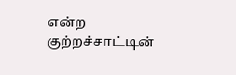என்ற குற்றச்சாட்டின்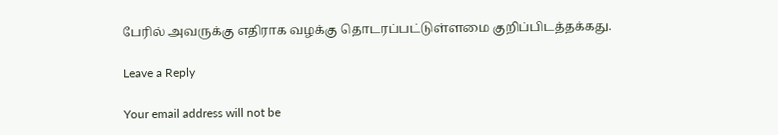பேரில் அவருக்கு எதிராக வழக்கு தொடரப்பட்டுள்ளமை குறிப்பிடத்தக்கது.

Leave a Reply

Your email address will not be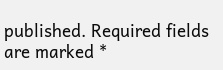published. Required fields are marked *